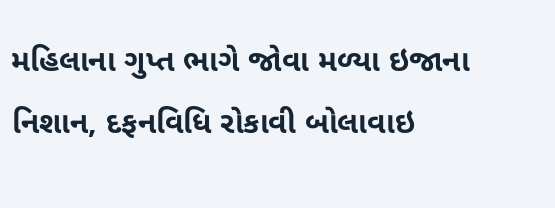મહિલાના ગુપ્ત ભાગે જોવા મળ્યા ઇજાના નિશાન, દફનવિધિ રોકાવી બોલાવાઇ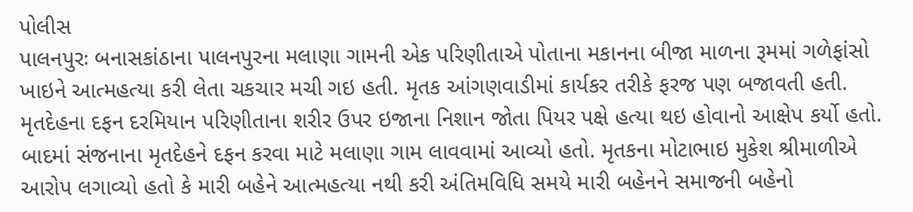પોલીસ
પાલનપુરઃ બનાસકાંઠાના પાલનપુરના મલાણા ગામની એક પરિણીતાએ પોતાના મકાનના બીજા માળના રૂમમાં ગળેફાંસો ખાઇને આત્મહત્યા કરી લેતા ચકચાર મચી ગઇ હતી. મૃતક આંગણવાડીમાં કાર્યકર તરીકે ફરજ પણ બજાવતી હતી. મૃતદેહના દફન દરમિયાન પરિણીતાના શરીર ઉપર ઇજાના નિશાન જોતા પિયર પક્ષે હત્યા થઇ હોવાનો આક્ષેપ કર્યો હતો.
બાદમાં સંજનાના મૃતદેહને દફન કરવા માટે મલાણા ગામ લાવવામાં આવ્યો હતો. મૃતકના મોટાભાઇ મુકેશ શ્રીમાળીએ આરોપ લગાવ્યો હતો કે મારી બહેને આત્મહત્યા નથી કરી અંતિમવિધિ સમયે મારી બહેનને સમાજની બહેનો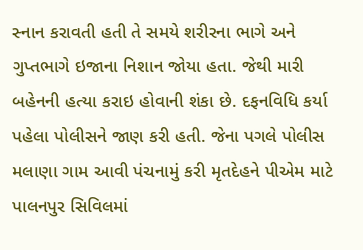સ્નાન કરાવતી હતી તે સમયે શરીરના ભાગે અને ગુપ્તભાગે ઇજાના નિશાન જોયા હતા. જેથી મારી બહેનની હત્યા કરાઇ હોવાની શંકા છે. દફનવિધિ કર્યા પહેલા પોલીસને જાણ કરી હતી. જેના પગલે પોલીસ મલાણા ગામ આવી પંચનામું કરી મૃતદેહને પીએમ માટે પાલનપુર સિવિલમાં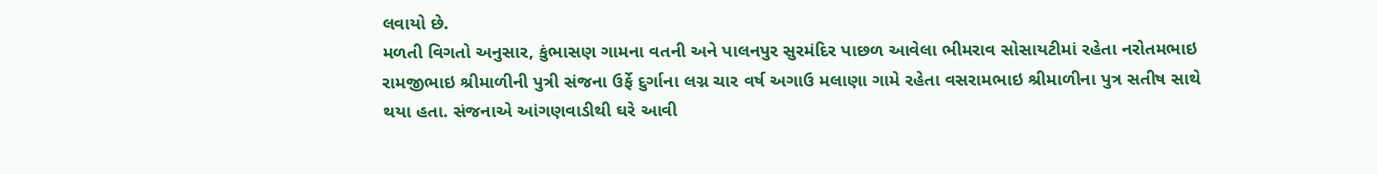લવાયો છે.
મળતી વિગતો અનુસાર, કુંભાસણ ગામના વતની અને પાલનપુર સુરમંદિર પાછળ આવેલા ભીમરાવ સોસાયટીમાં રહેતા નરોતમભાઇ રામજીભાઇ શ્રીમાળીની પુત્રી સંજના ઉર્ફે દુર્ગાના લગ્ન ચાર વર્ષ અગાઉ મલાણા ગામે રહેતા વસરામભાઇ શ્રીમાળીના પુત્ર સતીષ સાથે થયા હતા. સંજનાએ આંગણવાડીથી ઘરે આવી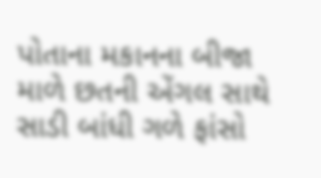પોતાના મકાનના બીજા માળે છતની એંગલ સાથે સાડી બાંધી ગળે ફાંસો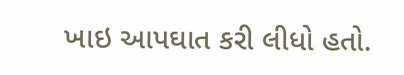ખાઇ આપઘાત કરી લીધો હતો.